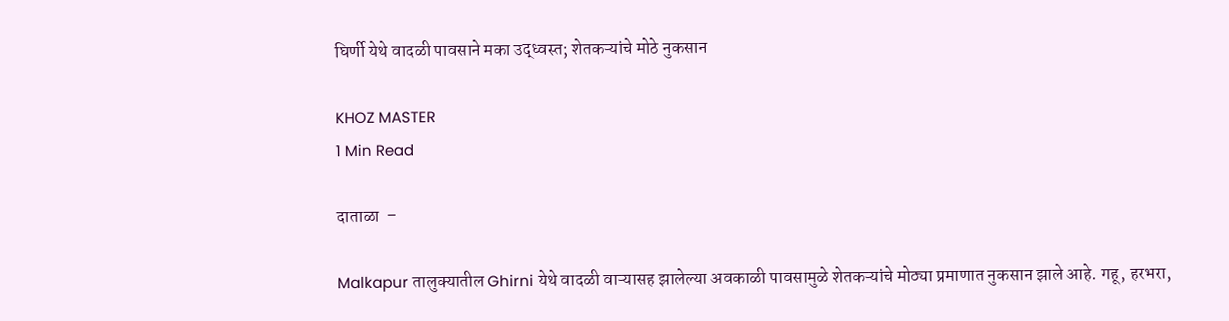घिर्णी येथे वादळी पावसाने मका उद्ध्वस्त; शेतकऱ्यांचे मोठे नुकसान

KHOZ MASTER
1 Min Read

दाताळा  –

Malkapur तालुक्यातील Ghirni येथे वादळी वाऱ्यासह झालेल्या अवकाळी पावसामुळे शेतकऱ्यांचे मोठ्या प्रमाणात नुकसान झाले आहे. गहू, हरभरा,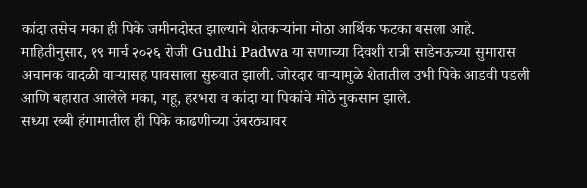कांदा तसेच मका ही पिके जमीनदोस्त झाल्याने शेतकऱ्यांना मोठा आर्थिक फटका बसला आहे.
माहितीनुसार, १९ मार्च २०२६ रोजी Gudhi Padwa या सणाच्या दिवशी रात्री साडेनऊच्या सुमारास अचानक वादळी वाऱ्यासह पावसाला सुरुवात झाली. जोरदार वाऱ्यामुळे शेतातील उभी पिके आडवी पडली आणि बहारात आलेले मका, गहू, हरभरा व कांदा या पिकांचे मोठे नुकसान झाले.
सध्या रब्बी हंगामातील ही पिके काढणीच्या उंबरठ्यावर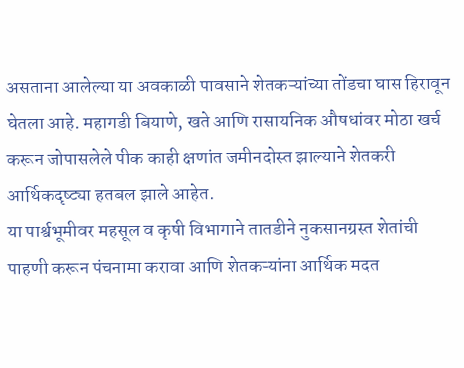असताना आलेल्या या अवकाळी पावसाने शेतकऱ्यांच्या तोंडचा घास हिरावून घेतला आहे. महागडी बियाणे, खते आणि रासायनिक औषधांवर मोठा खर्च करून जोपासलेले पीक काही क्षणांत जमीनदोस्त झाल्याने शेतकरी आर्थिकदृष्ट्या हतबल झाले आहेत.
या पार्श्वभूमीवर महसूल व कृषी विभागाने तातडीने नुकसानग्रस्त शेतांची पाहणी करून पंचनामा करावा आणि शेतकऱ्यांना आर्थिक मदत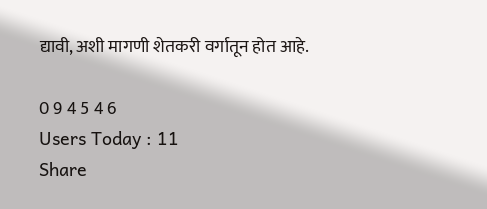द्यावी, अशी मागणी शेतकरी वर्गातून होत आहे.

0 9 4 5 4 6
Users Today : 11
Share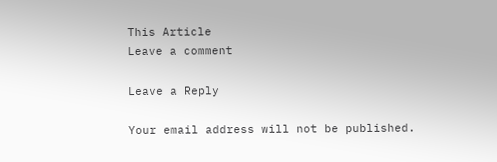This Article
Leave a comment

Leave a Reply

Your email address will not be published.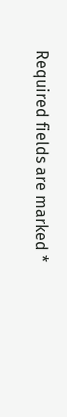Required fields are marked *